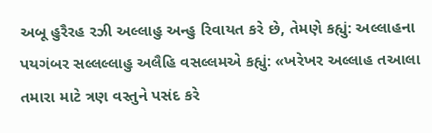અબૂ હુરૈરહ રઝી અલ્લાહુ અન્હુ રિવાયત કરે છે, તેમણે કહ્યું: અલ્લાહના પયગંબર સલ્લલ્લાહુ અલૈહિ વસલ્લમએ કહ્યું: «ખરેખર અલ્લાહ તઆલા તમારા માટે ત્રણ વસ્તુને પસંદ કરે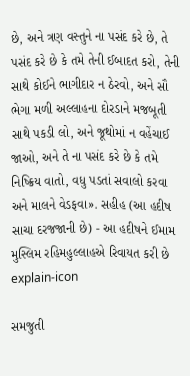છે, અને ત્રણ વસ્તુને ના પસંદ કરે છે, તે પસંદ કરે છે કે તમે તેની ઈબાદત કરો, તેની સાથે કોઈને ભાગીદાર ન ઠેરવો, અને સૌ ભેગા મળી અલ્લાહના દોરડાને મજબૂતી સાથે પકડી લો, અને જૂથોમાં ન વહેંચાઈ જાઓ, અને તે ના પસંદ કરે છે કે તમે નિષ્ક્રિય વાતો, વધુ પડતાં સવાલો કરવા અને માલને વેડફવા». સહીહ (આ હદીષ સાચા દરજજાની છે) - આ હદીષને ઈમામ મુસ્લિમ રહિમહુલ્લાહએ રિવાયત કરી છે
explain-icon

સમજુતી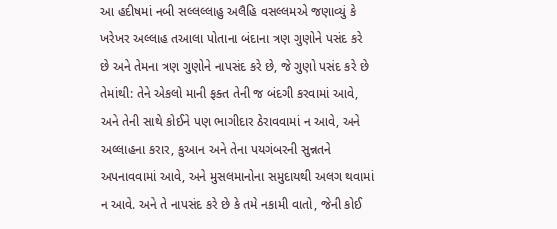આ હદીષમાં નબી સલ્લલ્લાહુ અલૈહિ વસલ્લમએ જણાવ્યું કે ખરેખર અલ્લાહ તઆલા પોતાના બંદાના ત્રણ ગુણોને પસંદ કરે છે અને તેમના ત્રણ ગુણોને નાપસંદ કરે છે, જે ગુણો પસંદ કરે છે તેમાંથી: તેને એકલો માની ફક્ત તેની જ બંદગી કરવામાં આવે, અને તેની સાથે કોઈને પણ ભાગીદાર ઠેરાવવામાં ન આવે, અને અલ્લાહના કરાર, કુઆન અને તેના પયગંબરની સુન્નતને અપનાવવામાં આવે, અને મુસલમાનોના સમુદાયથી અલગ થવામાં ન આવે. અને તે નાપસંદ કરે છે કે તમે નકામી વાતો, જેની કોઈ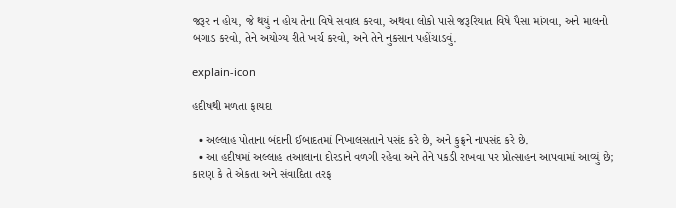જરૂર ન હોય, જે થયું ન હોય તેના વિષે સવાલ કરવા, અથવા લોકો પાસે જરૂરિયાત વિષે પૈસા માંગવા, અને માલનો બગાડ કરવો, તેને અયોગ્ય રીતે ખર્ચ કરવો, અને તેને નુકસાન પહોંચાડવું.

explain-icon

હદીષથી મળતા ફાયદા

  • અલ્લાહ પોતાના બંદાની ઈબાદતમાં નિખાલસતાને પસંદ કરે છે, અને કુફ્રને નાપસંદ કરે છે.
  • આ હદીષમાં અલ્લાહ તઆલાના દોરડાને વળગી રહેવા અને તેને પકડી રાખવા પર પ્રોત્સાહન આપવામાં આવ્યું છે; કારણ કે તે એકતા અને સંવાદિતા તરફ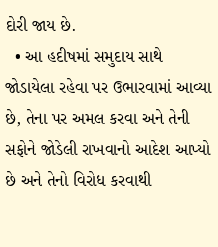દોરી જાય છે.
  • આ હદીષમાં સમુદાય સાથે જોડાયેલા રહેવા પર ઉભારવામાં આવ્યા છે, તેના પર અમલ કરવા અને તેની સફોને જોડેલી રાખવાનો આદેશ આપ્યો છે અને તેનો વિરોધ કરવાથી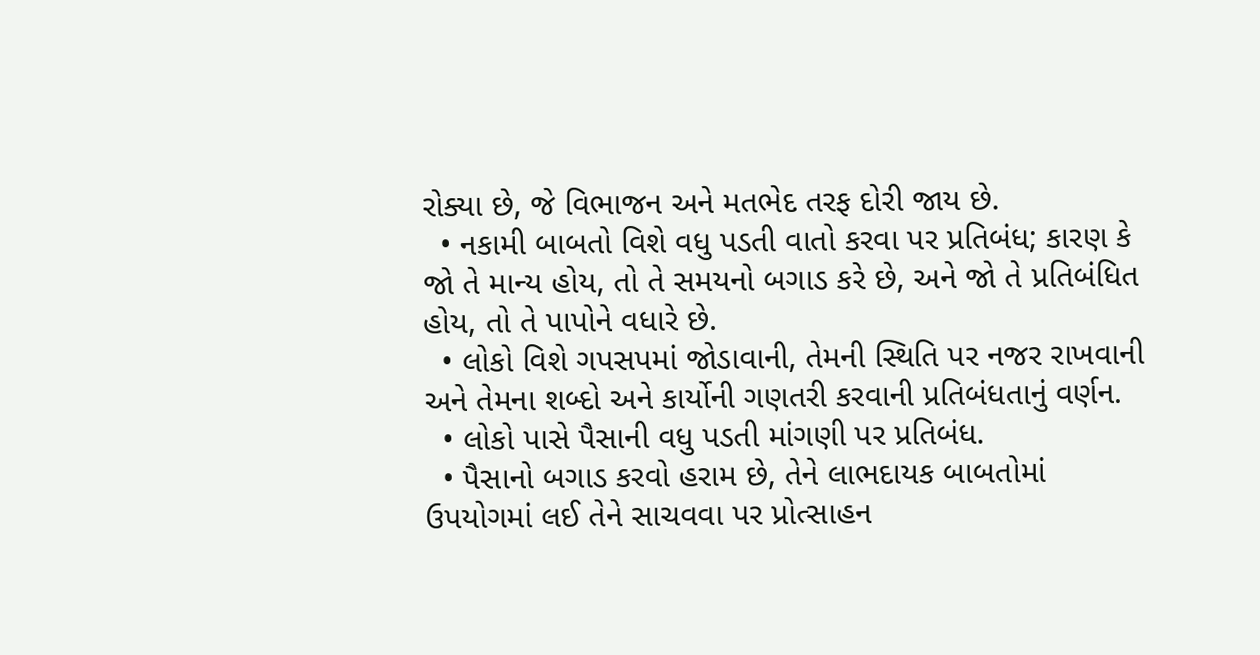રોક્યા છે, જે વિભાજન અને મતભેદ તરફ દોરી જાય છે.
  • નકામી બાબતો વિશે વધુ પડતી વાતો કરવા પર પ્રતિબંધ; કારણ કે જો તે માન્ય હોય, તો તે સમયનો બગાડ કરે છે, અને જો તે પ્રતિબંધિત હોય, તો તે પાપોને વધારે છે.
  • લોકો વિશે ગપસપમાં જોડાવાની, તેમની સ્થિતિ પર નજર રાખવાની અને તેમના શબ્દો અને કાર્યોની ગણતરી કરવાની પ્રતિબંધતાનું વર્ણન.
  • લોકો પાસે પૈસાની વધુ પડતી માંગણી પર પ્રતિબંધ.
  • પૈસાનો બગાડ કરવો હરામ છે, તેને લાભદાયક બાબતોમાં ઉપયોગમાં લઈ તેને સાચવવા પર પ્રોત્સાહન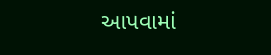આપવામાં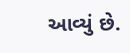આવ્યું છે.